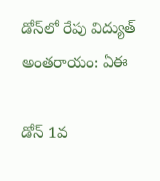డోన్‌లో రేపు విద్యుత్ అంతరాయం: ఏఈ

డోన్ 1వ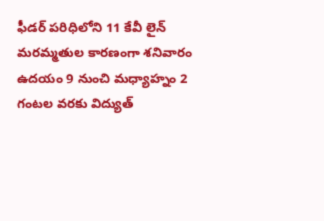ఫీడర్ పరిధిలోని 11 కేవీ లైన్ మరమ్మతుల కారణంగా శనివారం ఉదయం 9 నుంచి మధ్యాహ్నం 2 గంటల వరకు విద్యుత్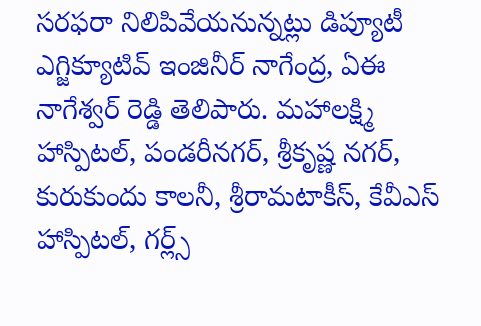సరఫరా నిలిపివేయనున్నట్లు డిప్యూటీ ఎగ్జిక్యూటివ్ ఇంజినీర్ నాగేంద్ర, ఏఈ నాగేశ్వర్ రెడ్డి తెలిపారు. మహాలక్ష్మి హాస్పిటల్, పండరీనగర్, శ్రీకృష్ణ నగర్, కురుకుందు కాలనీ, శ్రీరామటాకీస్, కేవీఎస్ హాస్పిటల్, గర్ల్స్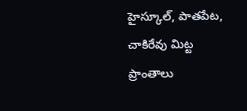హైస్కూల్, పాతపేట, చాకిరేవు మిట్ట ప్రాంతాలు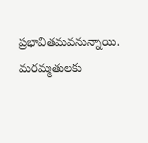ప్రభావితమవనున్నాయి. మరమ్మతులకు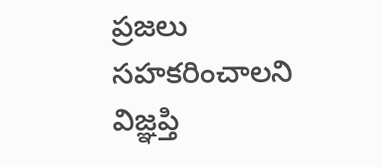ప్రజలు సహకరించాలని విజ్ఞప్తి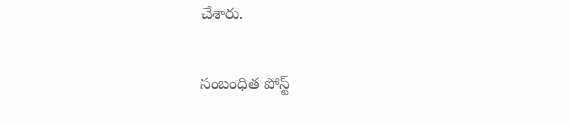చేశారు.

సంబంధిత పోస్ట్